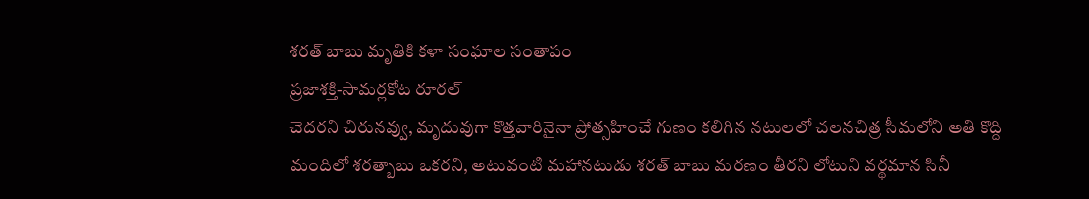శరత్ బాబు మృతికి కళా సంఘాల సంతాపం
ప్రజాశక్తి-సామర్లకోట రూరల్
చెదరని చిరునవ్వు, మృదువుగా కొత్తవారినైనా ప్రోత్సహించే గుణం కలిగిన నటులలో చలనచిత్ర సీమలోని అతి కొద్ది మందిలో శరత్బాబు ఒకరని, అటువంటి మహానటుడు శరత్ బాబు మరణం తీరని లోటుని వర్థమాన సినీ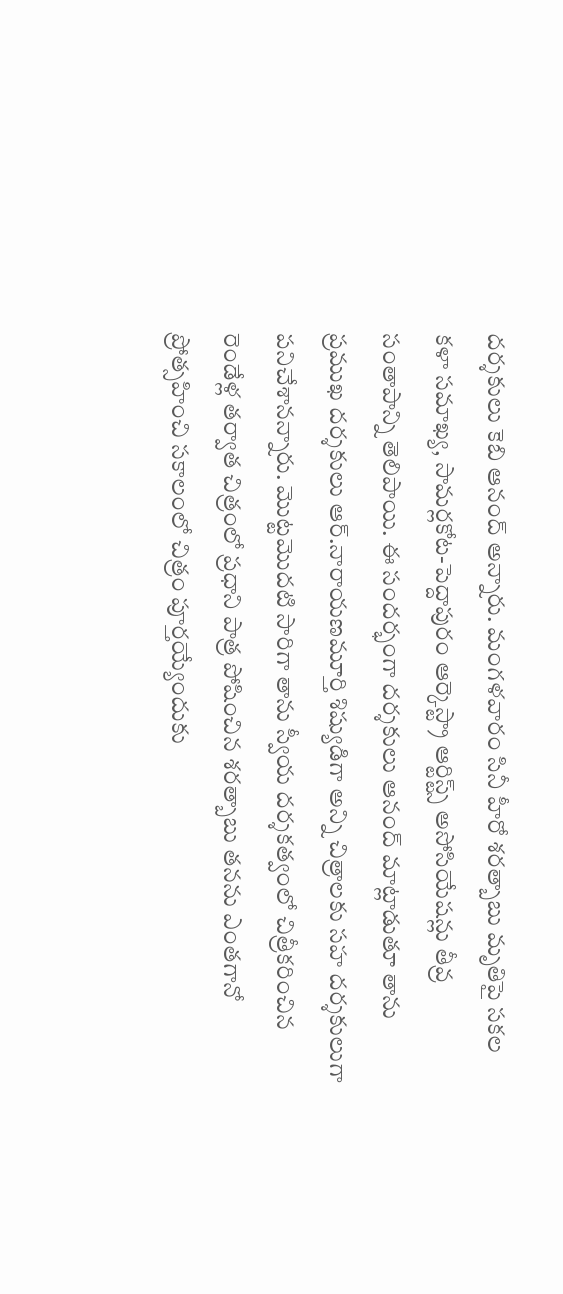దర్శకులు కెబి ఆనంద్ అన్నారు. మంగళవారం సినీ హీరో శరత్బాబు మృతిపై సకల కళా సమాఖ్య, సామర్లకోట-పెద్దాపురం ఆర్కెస్ట్రా ఆర్టిస్ట్స్ అసోసియేషన్లు తీవ్ర సంతాపాన్ని తెలిపాయి. ఈ సందర్భంగా దర్శకులు ఆనంద్ మాట్లాడుతూ తాను ప్రముఖ దర్శకులు ఆర్.నారాయణమూర్తి శిష్యుడిగా అన్ని చిత్రాలకు సహ దర్శకులుగా పనిచేశానన్నారు. మొట్టమొదటి సారిగా తాను స్వీయ దర్శకత్వంలో చిత్రీకరించిన రెండేళ్ల తర్వాత చిత్రంలో ప్రధాని పాత్ర పోషించిన శరత్బాబు తనను ఎంతగానో ప్రోత్సహించి సకాలంలో చిత్రం పూర్తయ్యేందుకు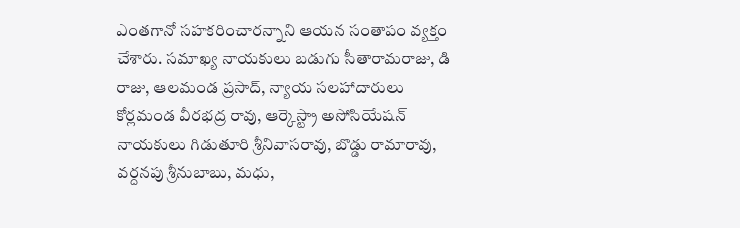ఎంతగానో సహకరించారన్నాని ఆయన సంతాపం వ్యక్తం చేశారు. సమాఖ్య నాయకులు బడుగు సీతారామరాజు, డి రాజు, ఆలమండ ప్రసాద్, న్యాయ సలహాదారులు కోర్లమండ వీరభద్ర రావు, ఆర్కెస్ట్రా అసోసియేషన్ నాయకులు గిడుతూరి శ్రీనివాసరావు, బొడ్డు రామారావు, వర్దనపు శ్రీనుబాబు, మధు,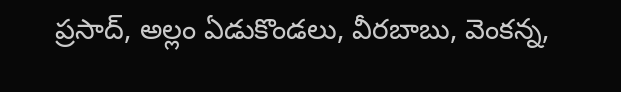ప్రసాద్, అల్లం ఏడుకొండలు, వీరబాబు, వెంకన్న,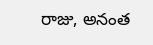రాజు, అనంత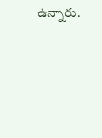ఉన్నారు.